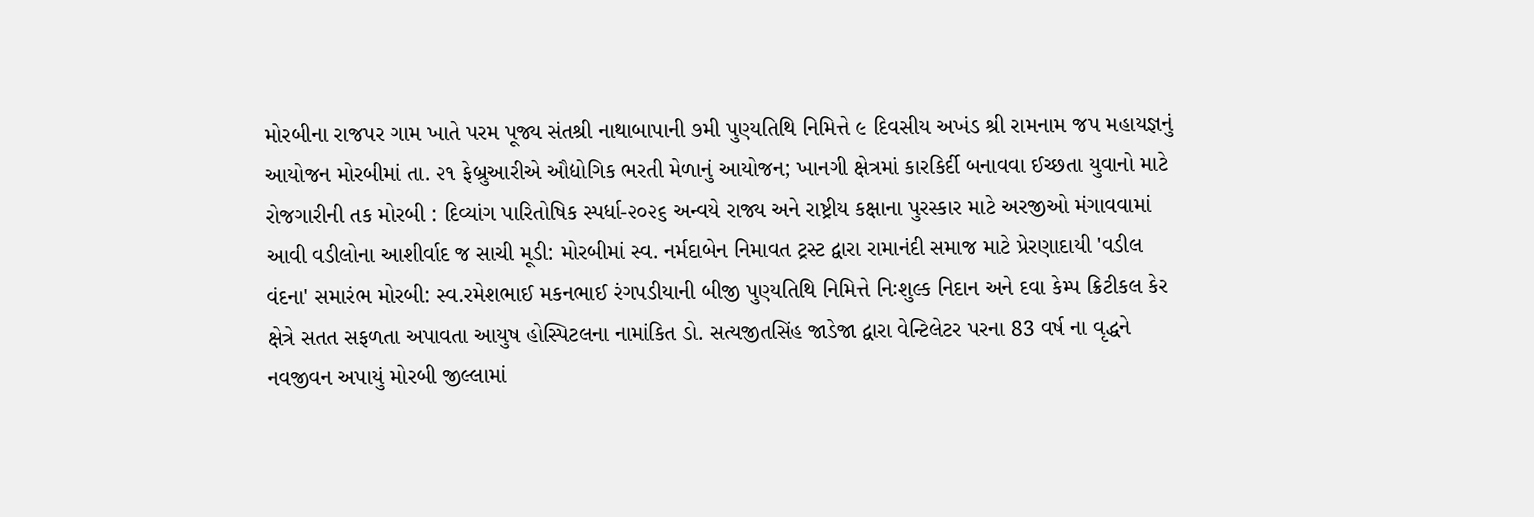મોરબીના રાજપર ગામ ખાતે પરમ પૂજ્ય સંતશ્રી નાથાબાપાની ૭મી પુણ્યતિથિ નિમિત્તે ૯ દિવસીય અખંડ શ્રી રામનામ જપ મહાયજ્ઞનું આયોજન મોરબીમાં તા. ૨૧ ફેબ્રુઆરીએ ઔદ્યોગિક ભરતી મેળાનું આયોજન; ખાનગી ક્ષેત્રમાં કારકિર્દી બનાવવા ઈચ્છતા યુવાનો માટે રોજગારીની તક મોરબી : દિવ્યાંગ પારિતોષિક સ્પર્ધા-૨૦૨૬ અન્વયે રાજ્ય અને રાષ્ટ્રીય કક્ષાના પુરસ્કાર માટે અરજીઓ મંગાવવામાં આવી વડીલોના આશીર્વાદ જ સાચી મૂડી: મોરબીમાં સ્વ. નર્મદાબેન નિમાવત ટ્રસ્ટ દ્વારા રામાનંદી સમાજ માટે પ્રેરણાદાયી 'વડીલ વંદના' સમારંભ મોરબી: સ્વ.રમેશભાઈ મકનભાઈ રંગપડીયાની બીજી પુણ્યતિથિ નિમિત્તે નિઃશુલ્ક નિદાન અને દવા કેમ્પ ક્રિટીકલ કેર ક્ષેત્રે સતત સફળતા અપાવતા આયુષ હોસ્પિટલના નામાંકિત ડો. સત્યજીતસિંહ જાડેજા દ્વારા વેન્ટિલેટર પરના 83 વર્ષ ના વૃદ્ધને નવજીવન અપાયું મોરબી જીલ્લામાં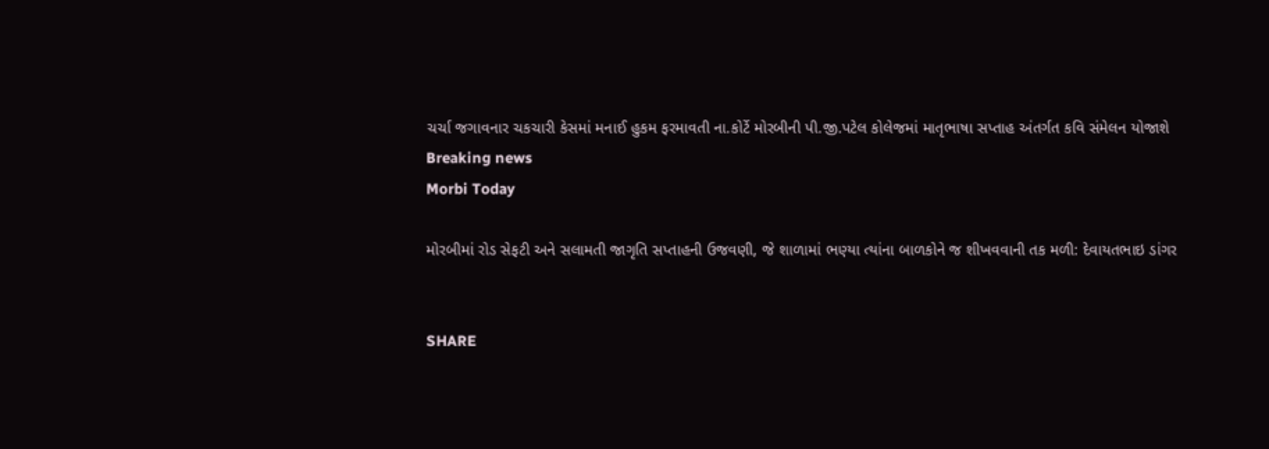ચર્ચા જગાવનાર ચકચારી કેસમાં મનાઈ હુકમ ફરમાવતી ના.કોર્ટે મોરબીની પી.જી.પટેલ કોલેજમાં માતૃભાષા સપ્તાહ અંતર્ગત કવિ સંમેલન યોજાશે
Breaking news
Morbi Today

મોરબીમાં રોડ સેફટી અને સલામતી જાગૃતિ સપ્તાહની ઉજવણી, જે શાળામાં ભણ્યા ત્યાંના બાળકોને જ શીખવવાની તક મળી: દેવાયતભાઇ ડાંગર


SHARE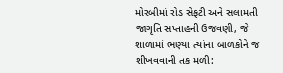મોરબીમાં રોડ સેફટી અને સલામતી જાગૃતિ સપ્તાહની ઉજવણી, જે શાળામાં ભણ્યા ત્યાંના બાળકોને જ શીખવવાની તક મળી: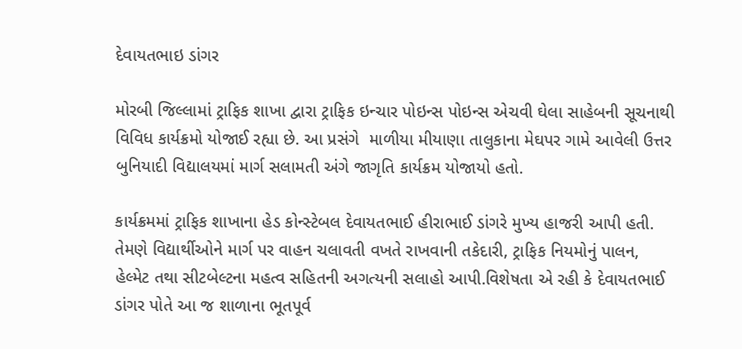દેવાયતભાઇ ડાંગર

મોરબી જિલ્લામાં ટ્રાફિક શાખા દ્વારા ટ્રાફિક ઇન્ચાર પોઇન્સ પોઇન્સ એચવી ઘેલા સાહેબની સૂચનાથી  વિવિધ કાર્યક્રમો યોજાઈ રહ્યા છે. આ પ્રસંગે  માળીયા મીયાણા તાલુકાના મેઘપર ગામે આવેલી ઉત્તર બુનિયાદી વિદ્યાલયમાં માર્ગ સલામતી અંગે જાગૃતિ કાર્યક્રમ યોજાયો હતો.

કાર્યક્રમમાં ટ્રાફિક શાખાના હેડ કોન્સ્ટેબલ દેવાયતભાઈ હીરાભાઈ ડાંગરે મુખ્ય હાજરી આપી હતી. તેમણે વિદ્યાર્થીઓને માર્ગ પર વાહન ચલાવતી વખતે રાખવાની તકેદારી, ટ્રાફિક નિયમોનું પાલન, હેલ્મેટ તથા સીટબેલ્ટના મહત્વ સહિતની અગત્યની સલાહો આપી.વિશેષતા એ રહી કે દેવાયતભાઈ ડાંગર પોતે આ જ શાળાના ભૂતપૂર્વ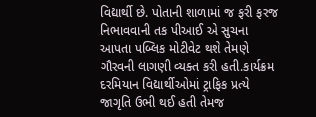વિદ્યાર્થી છે. પોતાની શાળામાં જ ફરી ફરજ નિભાવવાની તક પીઆઈ એ સુચના આપતા પબ્લિક મોટીવેટ થશે તેમણે ગૌરવની લાગણી વ્યક્ત કરી હતી.કાર્યક્રમ દરમિયાન વિદ્યાર્થીઓમાં ટ્રાફિક પ્રત્યે જાગૃતિ ઉભી થઈ હતી તેમજ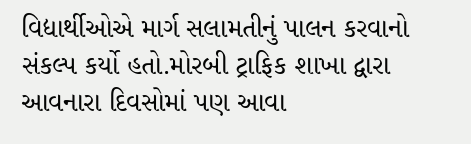વિદ્યાર્થીઓએ માર્ગ સલામતીનું પાલન કરવાનો સંકલ્પ કર્યો હતો.મોરબી ટ્રાફિક શાખા દ્વારા આવનારા દિવસોમાં પણ આવા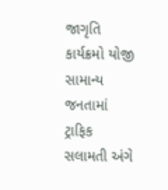જાગૃતિ કાર્યક્રમો યોજી સામાન્ય જનતામાં ટ્રાફિક સલામતી અંગે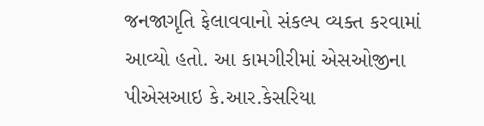જનજાગૃતિ ફેલાવવાનો સંકલ્પ વ્યક્ત કરવામાં આવ્યો હતો. આ કામગીરીમાં એસઓજીના પીએસઆઇ કે.આર.કેસરિયા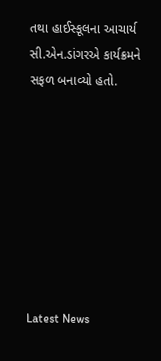તથા હાઈસ્કૂલના આચાર્ય સી.એન.ડાંગરએ કાર્યક્રમને સફળ બનાવ્યો હતો.








Latest News